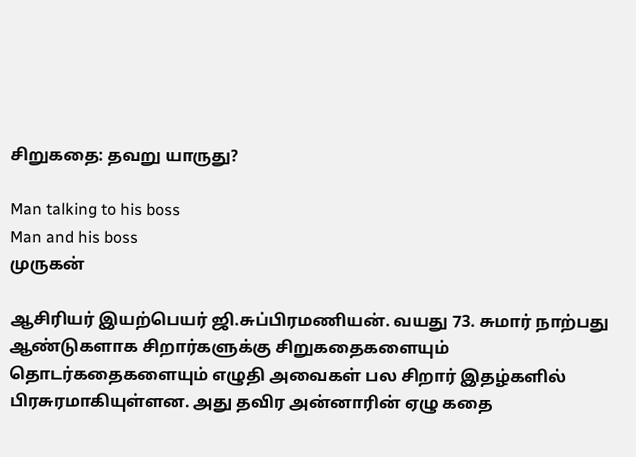சிறுகதை: தவறு யாருது?

Man talking to his boss
Man and his boss
முருகன்

ஆசிரியர் இயற்பெயர் ஜி.சுப்பிரமணியன். வயது 73. சுமார் நாற்பது ஆண்டுகளாக சிறார்களுக்கு சிறுகதைகளையும் தொடர்கதைகளையும் எழுதி அவைகள் பல சிறார் இதழ்களில் பிரசுரமாகியுள்ளன. அது தவிர அன்னாரின் ஏழு கதை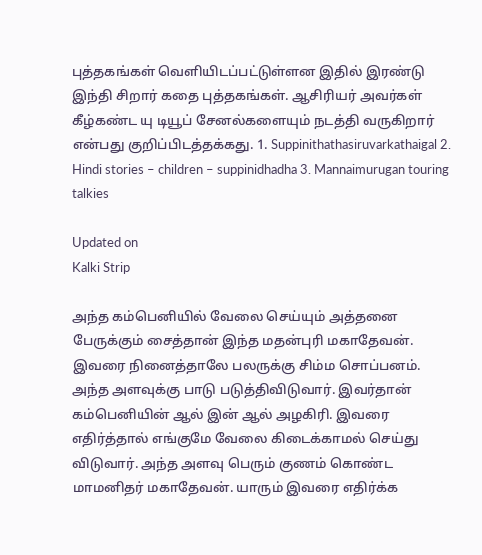புத்தகங்கள் வெளியிடப்பட்டுள்ளன இதில் இரண்டு இந்தி சிறார் கதை புத்தகங்கள். ஆசிரியர் அவர்கள் கீழ்கண்ட யு டியூப் சேனல்களையும் நடத்தி வருகிறார் என்பது குறிப்பிடத்தக்கது. 1. Suppinithathasiruvarkathaigal 2. Hindi stories – children – suppinidhadha 3. Mannaimurugan touring talkies

Updated on
Kalki Strip

அந்த கம்பெனியில் வேலை செய்யும் அத்தனை பேருக்கும் சைத்தான் இந்த மதன்புரி மகாதேவன். இவரை நினைத்தாலே பலருக்கு சிம்ம சொப்பனம். அந்த அளவுக்கு பாடு படுத்திவிடுவார். இவர்தான் கம்பெனியின் ஆல் இன் ஆல் அழகிரி. இவரை எதிர்த்தால் எங்குமே வேலை கிடைக்காமல் செய்து விடுவார். அந்த அளவு பெரும் குணம் கொண்ட மாமனிதர் மகாதேவன். யாரும் இவரை எதிர்க்க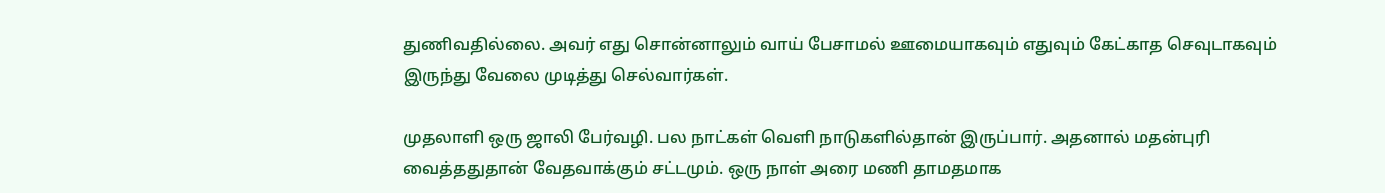துணிவதில்லை. அவர் எது சொன்னாலும் வாய் பேசாமல் ஊமையாகவும் எதுவும் கேட்காத செவுடாகவும் இருந்து வேலை முடித்து செல்வார்கள்.

முதலாளி ஒரு ஜாலி பேர்வழி. பல நாட்கள் வெளி நாடுகளில்தான் இருப்பார். அதனால் மதன்புரி வைத்ததுதான் வேதவாக்கும் சட்டமும். ஒரு நாள் அரை மணி தாமதமாக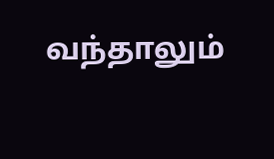வந்தாலும்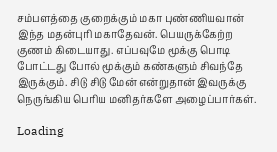சம்பளத்தை குறைக்கும் மகா புண்ணியவான் இந்த மதன்புரி மகாதேவன். பெயருக்கேற்ற குணம் கிடையாது. எப்பவுமே மூக்கு பொடி போட்டது போல் மூக்கும் கண்களும் சிவந்தே இருக்கும். சிடு சிடு மேன் என்றுதான் இவருக்கு நெருங்கிய பெரிய மனிதர்களே அழைப்பார்கள்.

Loading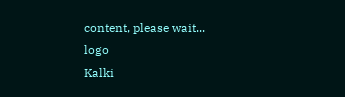content, please wait...
logo
Kalki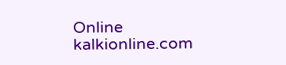Online
kalkionline.com